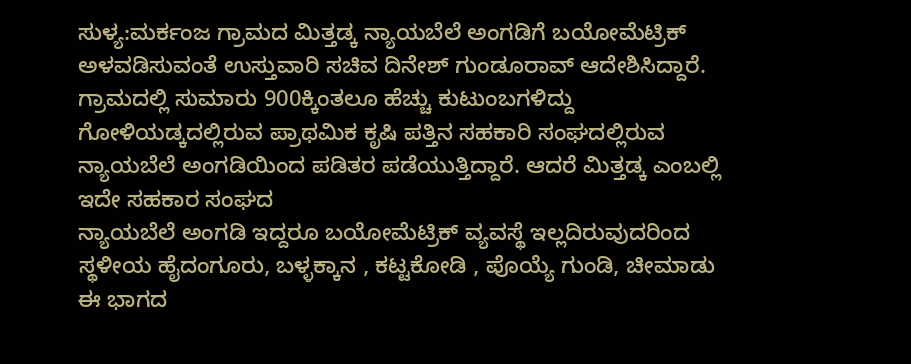ಸುಳ್ಯ:ಮರ್ಕಂಜ ಗ್ರಾಮದ ಮಿತ್ತಡ್ಕ ನ್ಯಾಯಬೆಲೆ ಅಂಗಡಿಗೆ ಬಯೋಮೆಟ್ರಿಕ್ ಅಳವಡಿಸುವಂತೆ ಉಸ್ತುವಾರಿ ಸಚಿವ ದಿನೇಶ್ ಗುಂಡೂರಾವ್ ಆದೇಶಿಸಿದ್ದಾರೆ. ಗ್ರಾಮದಲ್ಲಿ ಸುಮಾರು 900ಕ್ಕಿಂತಲೂ ಹೆಚ್ಚು ಕುಟುಂಬಗಳಿದ್ದು ಗೋಳಿಯಡ್ಕದಲ್ಲಿರುವ ಪ್ರಾಥಮಿಕ ಕೃಷಿ ಪತ್ತಿನ ಸಹಕಾರಿ ಸಂಘದಲ್ಲಿರುವ ನ್ಯಾಯಬೆಲೆ ಅಂಗಡಿಯಿಂದ ಪಡಿತರ ಪಡೆಯುತ್ತಿದ್ದಾರೆ. ಆದರೆ ಮಿತ್ತಡ್ಕ ಎಂಬಲ್ಲಿ ಇದೇ ಸಹಕಾರ ಸಂಘದ
ನ್ಯಾಯಬೆಲೆ ಅಂಗಡಿ ಇದ್ದರೂ ಬಯೋಮೆಟ್ರಿಕ್ ವ್ಯವಸ್ಥೆ ಇಲ್ಲದಿರುವುದರಿಂದ ಸ್ಥಳೀಯ ಹೈದಂಗೂರು, ಬಳ್ಳಕ್ಕಾನ , ಕಟ್ಟಕೋಡಿ , ಪೊಯ್ಯೆ ಗುಂಡಿ, ಚೀಮಾಡು ಈ ಭಾಗದ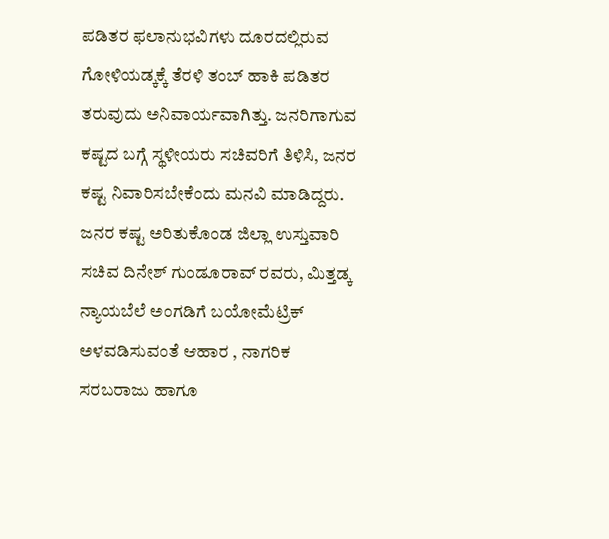ಪಡಿತರ ಫಲಾನುಭವಿಗಳು ದೂರದಲ್ಲಿರುವ ಗೋಳಿಯಡ್ಕಕ್ಕೆ ತೆರಳಿ ತಂಬ್ ಹಾಕಿ ಪಡಿತರ ತರುವುದು ಅನಿವಾರ್ಯವಾಗಿತ್ತು. ಜನರಿಗಾಗುವ ಕಷ್ಟದ ಬಗ್ಗೆ ಸ್ಥಳೀಯರು ಸಚಿವರಿಗೆ ತಿಳಿಸಿ, ಜನರ ಕಷ್ಟ ನಿವಾರಿಸಬೇಕೆಂದು ಮನವಿ ಮಾಡಿದ್ದರು. ಜನರ ಕಷ್ಟ ಅರಿತುಕೊಂಡ ಜಿಲ್ಲಾ ಉಸ್ತುವಾರಿ ಸಚಿವ ದಿನೇಶ್ ಗುಂಡೂರಾವ್ ರವರು, ಮಿತ್ತಡ್ಕ ನ್ಯಾಯಬೆಲೆ ಅಂಗಡಿಗೆ ಬಯೋಮೆಟ್ರಿಕ್ ಅಳವಡಿಸುವಂತೆ ಆಹಾರ , ನಾಗರಿಕ ಸರಬರಾಜು ಹಾಗೂ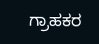ಗ್ರಾಹಕರ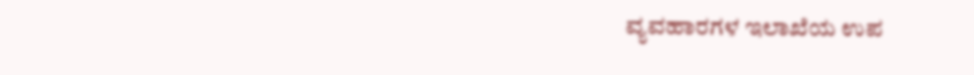ವ್ಯವಹಾರಗಳ ಇಲಾಖೆಯ ಉಪ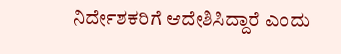ನಿರ್ದೇಶಕರಿಗೆ ಆದೇಶಿಸಿದ್ದಾರೆ ಎಂದು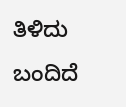ತಿಳಿದು ಬಂದಿದೆ